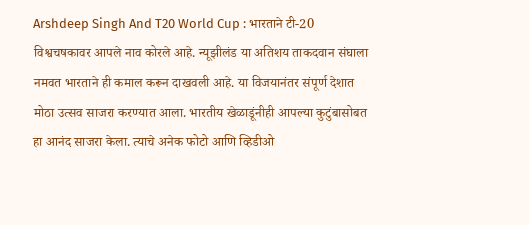Arshdeep Singh And T20 World Cup : भारताने टी-20 विश्वचषकावर आपले नाव कोरले आहे. न्यूझीलंड या अतिशय ताकदवान संघाला नमवत भारताने ही कमाल करून दाखवली आहे. या विजयानंतर संपूर्ण देशात मोठा उत्सव साजरा करण्यात आला. भारतीय खेळाडूंनीही आपल्या कुटुंबासोबत हा आनंद साजरा केला. त्याचे अनेक फोटो आणि व्हिडीओ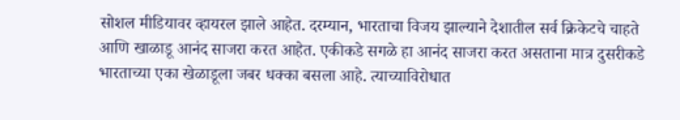सोशल मीडियावर व्हायरल झाले आहेत. दरम्यान, भारताचा विजय झाल्याने देशातील सर्व क्रिकेटचे चाहते आणि खाळाडू आनंद साजरा करत आहेत. एकीकडे सगळे हा आनंद साजरा करत असताना मात्र दुसरीकडे भारताच्या एका खेळाडूला जबर धक्का बसला आहे. त्याच्याविरोधात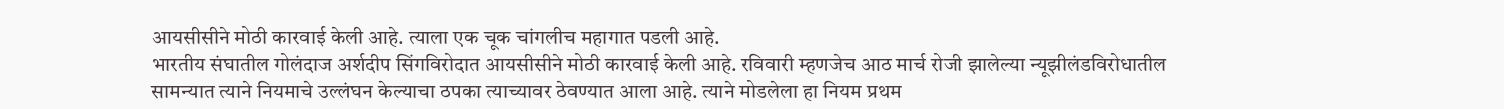आयसीसीने मोठी कारवाई केली आहे. त्याला एक चूक चांगलीच महागात पडली आहे.
भारतीय संघातील गोलंदाज अर्शदीप सिंगविरोदात आयसीसीने मोठी कारवाई केली आहे. रविवारी म्हणजेच आठ मार्च रोजी झालेल्या न्यूझीलंडविरोधातील सामन्यात त्याने नियमाचे उल्लंघन केल्याचा ठपका त्याच्यावर ठेवण्यात आला आहे. त्याने मोडलेला हा नियम प्रथम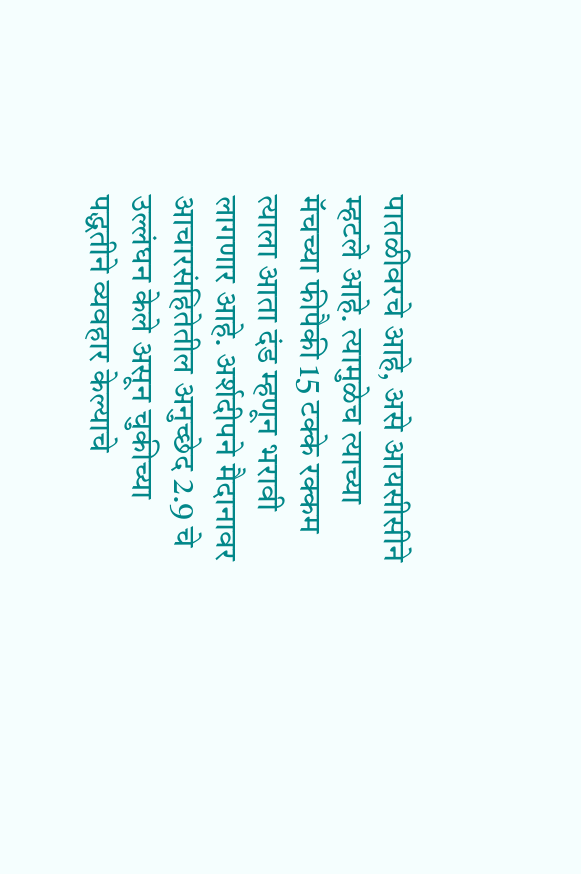पातळीवरचे आहे, असे आयसीसीने म्हटले आहे. त्यामुळेच त्याच्या मॅचच्या फीपैकी 15 टक्के रक्कम त्याला आता दंड म्हणून भरावी लागणार आहे. अर्शदीपने मैदानावर आचारसंहितेतील अनुच्छेद 2.9 चे उल्लंघन केले असून चुकीच्या पद्धतीने व्यवहार केल्याचे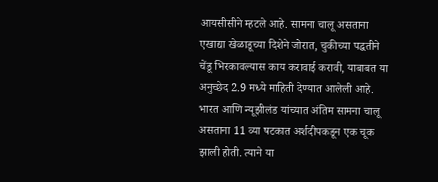आयसीसीने म्हटले आहे. सामना चालू असताना एखाद्या खेळाडूच्या दिशेने जोरात, चुकीच्या पद्धतीने चेंडू भिरकावल्यास काय करावाई करावी, याबाबत या अनुच्छेद 2.9 मध्ये माहिती देण्यात आलेली आहे.
भारत आणि न्यूझीलंड यांच्यात अंतिम सामना चालू असताना 11 व्या षटकात अर्शदीपकडून एक चूक झाली होती. त्याने या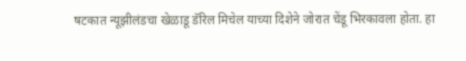षटकात न्यूझीलंडचा खेळाडू डॅरिल मिचेल याच्या दिशेने जोरात चेंडू भिरकावला होता. हा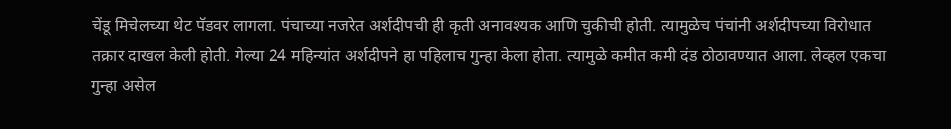चेंडू मिचेलच्या थेट पॅडवर लागला. पंचाच्या नजरेत अर्शदीपची ही कृती अनावश्यक आणि चुकीची होती. त्यामुळेच पंचांनी अर्शदीपच्या विरोधात तक्रार दाखल केली होती. गेल्या 24 महिन्यांत अर्शदीपने हा पहिलाच गुन्हा केला होता. त्यामुळे कमीत कमी दंड ठोठावण्यात आला. लेव्हल एकचा गुन्हा असेल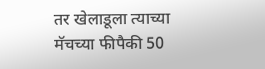तर खेलाडूला त्याच्या मॅचच्या फीपैकी 50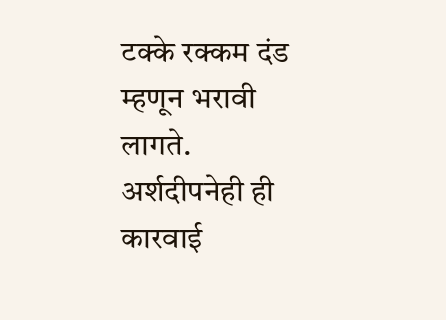टक्के रक्कम दंड म्हणून भरावी लागते. अर्शदीपनेही ही कारवाई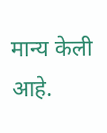मान्य केली आहे.